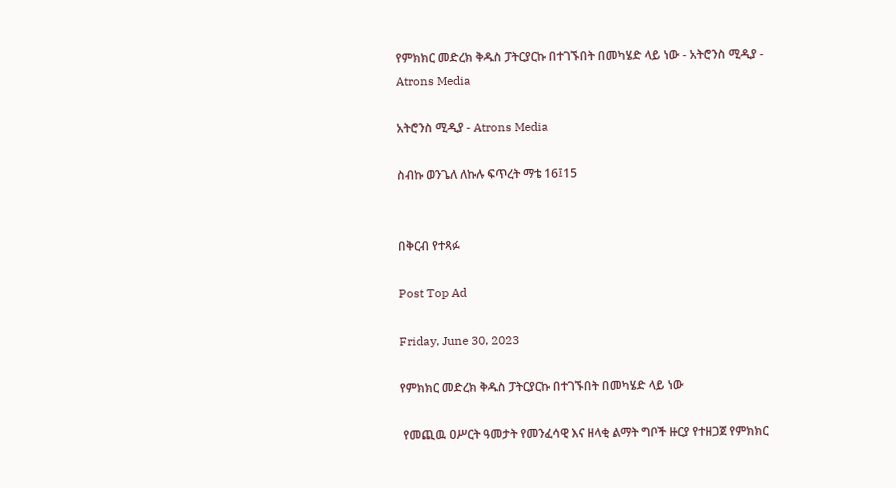የምክክር መድረክ ቅዱስ ፓትርያርኩ በተገኙበት በመካሄድ ላይ ነው - አትሮንስ ሚዲያ - Atrons Media

አትሮንስ ሚዲያ - Atrons Media

ስብኩ ወንጌለ ለኩሉ ፍጥረት ማቴ 16፤15


በቅርብ የተጻፉ

Post Top Ad

Friday, June 30, 2023

የምክክር መድረክ ቅዱስ ፓትርያርኩ በተገኙበት በመካሄድ ላይ ነው

 የመጪዉ ዐሥርት ዓመታት የመንፈሳዊ እና ዘላቂ ልማት ግቦች ዙርያ የተዘጋጀ የምክክር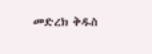መድረክ ቅዱስ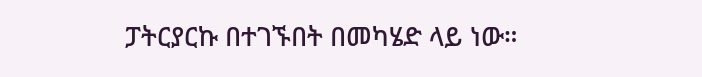ፓትርያርኩ በተገኙበት በመካሄድ ላይ ነው።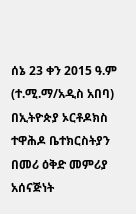ሰኔ 23 ቀን 2015 ዓ.ም (ተ.ሚ.ማ/አዲስ አበባ)
በኢትዮጵያ ኦርቶዶክስ ተዋሕዶ ቤተክርስትያን በመሪ ዕቅድ መምሪያ አሰናጅነት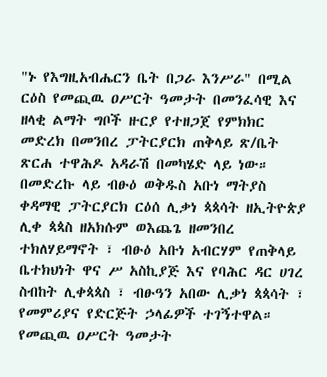"ኑ የእግዚአብሔርን ቤት በጋራ እንሥራ" በሚል ርዕስ የመጪዉ ዐሥርት ዓመታት በመንፈሳዊ እና ዘላቂ ልማት ግቦች ዙርያ የተዘጋጀ የምክክር መድረክ በመንበረ ፓትርያርክ ጠቅላይ ጽ/ቤት ጽርሐ ተዋሕዶ አዳራሽ በመካሄድ ላይ ነው።
በመድረኩ ላይ ብፁዕ ወቅዱስ አቡነ ማትያስ ቀዳማዊ ፓትርያርክ ርዕሰ ሊቃነ ጳጳሳት ዘኢትዮጵያ ሊቀ ጳጳስ ዘአክሱም ወእጨጌ ዘመንበረ ተክለሃይማኖት ፣ ብፁዕ አቡነ አብርሃም የጠቅላይ ቤተክህነት ዋና ሥ አስኪያጅ እና የባሕር ዳር ሀገረ ስብከት ሊቀጳጳስ ፣ ብፁዓን አበው ሊቃነ ጳጳሳት ፣ የመምሪያና የድርጅት ኃላፊዎች ተገኝተዋል።
የመጪዉ ዐሥርት ዓመታት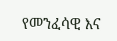የመንፈሳዊ እና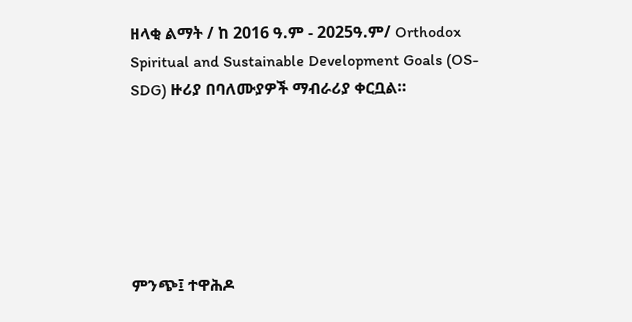ዘላቂ ልማት / ከ 2016 ዓ.ም - 2025ዓ.ም/ Orthodox Spiritual and Sustainable Development Goals (OS-SDG) ዙሪያ በባለሙያዎች ማብራሪያ ቀርቧል።






ምንጭ፤ ተዋሕዶ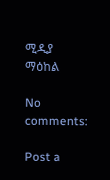ሚዲያ ማዕከል

No comments:

Post a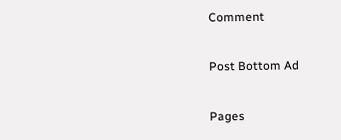Comment

Post Bottom Ad

Pages